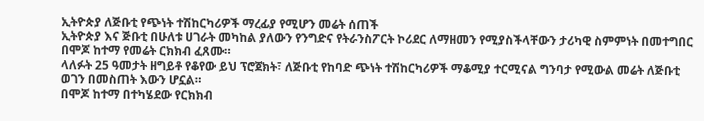ኢትዮጵያ ለጅቡቲ የጭነት ተሽከርካሪዎች ማረፊያ የሚሆን መሬት ሰጠች
ኢትዮጵያ እና ጅቡቲ በሁለቱ ሀገራት መካከል ያለውን የንግድና የትራንስፖርት ኮሪደር ለማዘመን የሚያስችላቸውን ታሪካዊ ስምምነት በመተግበር በሞጆ ከተማ የመሬት ርክክብ ፈጸሙ።
ላለፉት 25 ዓመታት ዘግይቶ የቆየው ይህ ፕሮጀክት፣ ለጅቡቲ የከባድ ጭነት ተሽከርካሪዎች ማቆሚያ ተርሚናል ግንባታ የሚውል መሬት ለጅቡቲ ወገን በመስጠት እውን ሆኗል።
በሞጆ ከተማ በተካሄደው የርክክብ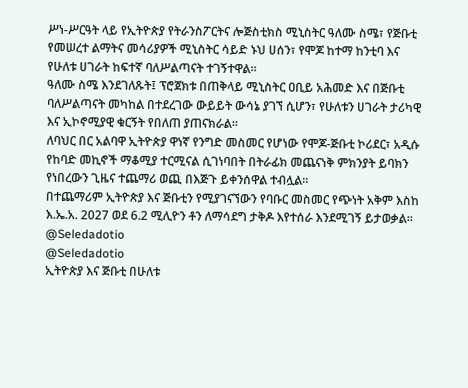ሥነ-ሥርዓት ላይ የኢትዮጵያ የትራንስፖርትና ሎጅስቲክስ ሚኒስትር ዓለሙ ስሜ፣ የጅቡቲ የመሠረተ ልማትና መሳሪያዎች ሚኒስትር ሳይድ ኑህ ሀሰን፣ የሞጆ ከተማ ከንቲባ እና የሁለቱ ሀገራት ከፍተኛ ባለሥልጣናት ተገኝተዋል።
ዓለሙ ስሜ እንደገለጹት፤ ፕሮጀክቱ በጠቅላይ ሚኒስትር ዐቢይ አሕመድ እና በጅቡቲ ባለሥልጣናት መካከል በተደረገው ውይይት ውሳኔ ያገኘ ሲሆን፣ የሁለቱን ሀገራት ታሪካዊ እና ኢኮኖሚያዊ ቁርኝት የበለጠ ያጠናክራል።
ለባህር በር አልባዋ ኢትዮጵያ ዋነኛ የንግድ መስመር የሆነው የሞጆ-ጅቡቲ ኮሪደር፣ አዲሱ የከባድ መኪኖች ማቆሚያ ተርሚናል ሲገነባበት በትራፊክ መጨናነቅ ምክንያት ይባክን የነበረውን ጊዜና ተጨማሪ ወጪ በእጅጉ ይቀንሰዋል ተብሏል።
በተጨማሪም ኢትዮጵያ እና ጅቡቲን የሚያገናኘውን የባቡር መስመር የጭነት አቅም እስከ እ.ኤ.አ. 2027 ወደ 6.2 ሚሊዮን ቶን ለማሳደግ ታቅዶ እየተሰራ እንደሚገኝ ይታወቃል።
@Seledadotio
@Seledadotio
ኢትዮጵያ እና ጅቡቲ በሁለቱ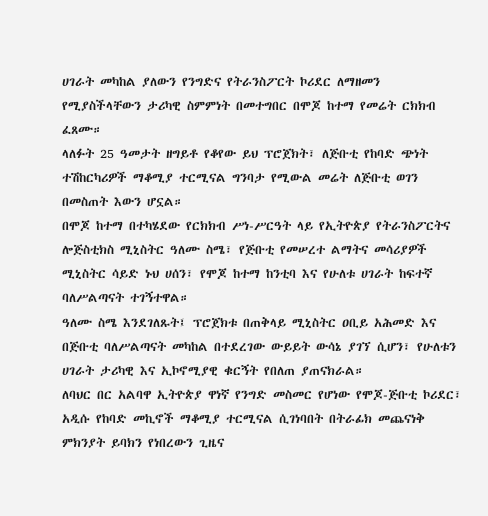ሀገራት መካከል ያለውን የንግድና የትራንስፖርት ኮሪደር ለማዘመን የሚያስችላቸውን ታሪካዊ ስምምነት በመተግበር በሞጆ ከተማ የመሬት ርክክብ ፈጸሙ።
ላለፉት 25 ዓመታት ዘግይቶ የቆየው ይህ ፕሮጀክት፣ ለጅቡቲ የከባድ ጭነት ተሽከርካሪዎች ማቆሚያ ተርሚናል ግንባታ የሚውል መሬት ለጅቡቲ ወገን በመስጠት እውን ሆኗል።
በሞጆ ከተማ በተካሄደው የርክክብ ሥነ-ሥርዓት ላይ የኢትዮጵያ የትራንስፖርትና ሎጅስቲክስ ሚኒስትር ዓለሙ ስሜ፣ የጅቡቲ የመሠረተ ልማትና መሳሪያዎች ሚኒስትር ሳይድ ኑህ ሀሰን፣ የሞጆ ከተማ ከንቲባ እና የሁለቱ ሀገራት ከፍተኛ ባለሥልጣናት ተገኝተዋል።
ዓለሙ ስሜ እንደገለጹት፤ ፕሮጀክቱ በጠቅላይ ሚኒስትር ዐቢይ አሕመድ እና በጅቡቲ ባለሥልጣናት መካከል በተደረገው ውይይት ውሳኔ ያገኘ ሲሆን፣ የሁለቱን ሀገራት ታሪካዊ እና ኢኮኖሚያዊ ቁርኝት የበለጠ ያጠናክራል።
ለባህር በር አልባዋ ኢትዮጵያ ዋነኛ የንግድ መስመር የሆነው የሞጆ-ጅቡቲ ኮሪደር፣ አዲሱ የከባድ መኪኖች ማቆሚያ ተርሚናል ሲገነባበት በትራፊክ መጨናነቅ ምክንያት ይባክን የነበረውን ጊዜና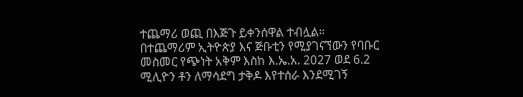ተጨማሪ ወጪ በእጅጉ ይቀንሰዋል ተብሏል።
በተጨማሪም ኢትዮጵያ እና ጅቡቲን የሚያገናኘውን የባቡር መስመር የጭነት አቅም እስከ እ.ኤ.አ. 2027 ወደ 6.2 ሚሊዮን ቶን ለማሳደግ ታቅዶ እየተሰራ እንደሚገኝ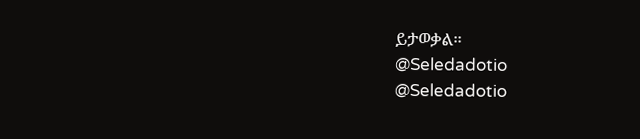ይታወቃል።
@Seledadotio
@Seledadotio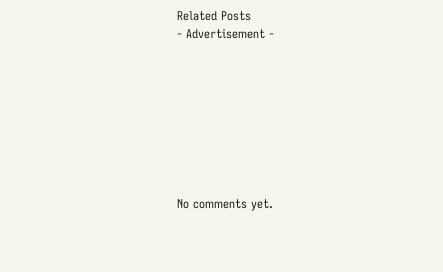Related Posts
- Advertisement -








No comments yet.